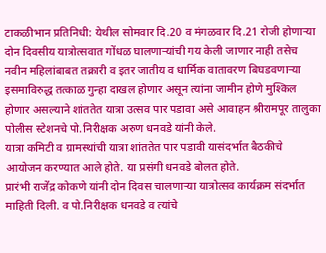टाकळीभान प्रतिनिधी: येथील सोमवार दि.20 व मंगळवार दि.21 रोजी होणाऱ्या दोन दिवसीय यात्रोत्सवात गोंधळ घालणाऱ्यांची गय केली जाणार नाही तसेच नवीन महिलांबाबत तक्रारी व इतर जातीय व धार्मिक वातावरण बिघडवणाऱ्या इसमाविरुद्ध तत्काळ गुन्हा दाखल होणार असून त्यांना जामीन होणे मुश्किल होणार असल्याने शांततेत यात्रा उत्सव पार पडावा असे आवाहन श्रीरामपूर तालुका पोलीस स्टेशनचे पो.निरीक्षक अरुण धनवडे यांनी केले.
यात्रा कमिटी व ग्रामस्थांची यात्रा शांततेत पार पडावी यासंदर्भात बैठकीचे आयोजन करण्यात आले होते. या प्रसंगी धनवडे बोलत होते.
प्रारंभी राजेंद्र कोकणे यांनी दोन दिवस चालणाऱ्या यात्रोत्सव कार्यक्रम संदर्भात माहिती दिली. व पो.निरीक्षक धनवडे व त्यांचे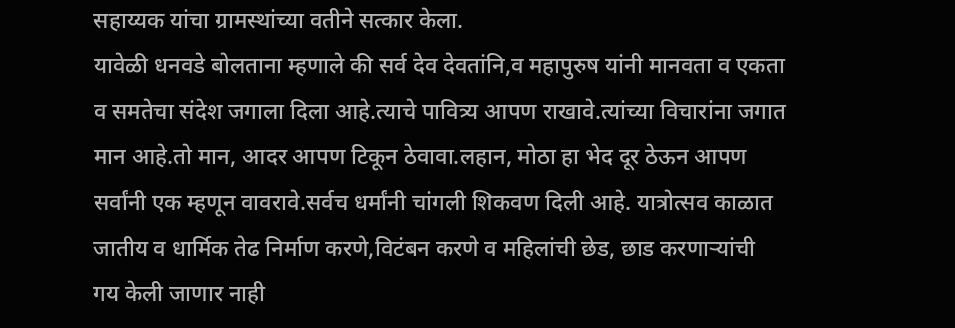सहाय्यक यांचा ग्रामस्थांच्या वतीने सत्कार केला.
यावेळी धनवडे बोलताना म्हणाले की सर्व देव देवतांनि,व महापुरुष यांनी मानवता व एकता व समतेचा संदेश जगाला दिला आहे.त्याचे पावित्र्य आपण राखावे.त्यांच्या विचारांना जगात मान आहे.तो मान, आदर आपण टिकून ठेवावा.लहान, मोठा हा भेद दूर ठेऊन आपण सर्वांनी एक म्हणून वावरावे.सर्वच धर्मांनी चांगली शिकवण दिली आहे. यात्रोत्सव काळात जातीय व धार्मिक तेढ निर्माण करणे,विटंबन करणे व महिलांची छेड, छाड करणाऱ्यांची गय केली जाणार नाही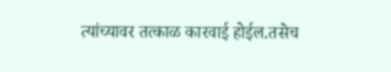त्यांच्यावर तत्काळ कारवाई होईल.तसेच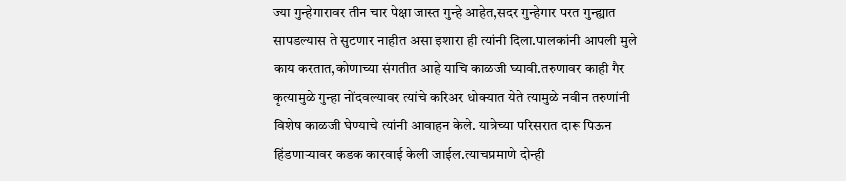ज्या गुन्हेगारावर तीन चार पेक्षा जास्त गुन्हे आहेत,सदर गुन्हेगार परत गुन्ह्यात सापडल्यास ते सुटणार नाहीत असा इशारा ही त्यांनी दिला.पालकांनी आपली मुले काय करतात,कोणाच्या संगतीत आहे याचि काळजी घ्यावी.तरुणावर काही गैर कृत्यामुळे गुन्हा नोंदवल्यावर त्यांचे करिअर धोक्यात येते त्यामुळे नवीन तरुणांनी विशेष काळजी घेण्याचे त्यांनी आवाहन केले. यात्रेच्या परिसरात दारू पिऊन हिंडणाऱ्यावर कडक कारवाई केली जाईल.त्याचप्रमाणे दोन्ही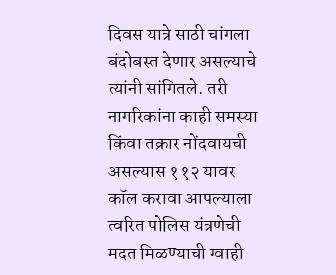दिवस यात्रे साठी चांगला बंदोबस्त देणार असल्याचे त्यांनी सांगितले. तरी नागरिकांना काही समस्या किंवा तक्रार नोंदवायची असल्यास ११२ यावर कॉल करावा आपल्याला त्वरित पोलिस यंत्रणेची मदत मिळण्याची ग्वाही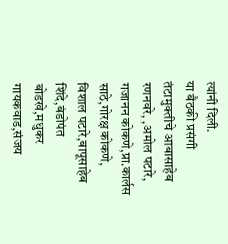त्यांनी दिली.
या बैठकी प्रसंगी तंटामुक्तीचे आबासाहेब रणनवरे, ,अमोल पटारे, गजानन कोकणे,प्रा.कार्लस साठे,गोरक्ष कोकणे, विशाल पटारे,बापूसाहेब शिंदे,बंडोपंत बोडखे,मधुकर गायकवाड,संजय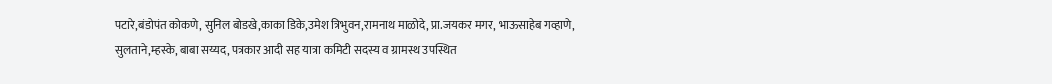पटारे,बंडोपंत कोकणे, सुनिल बोडखे,काका डिके,उमेश त्रिभुवन,रामनाथ माळोदे, प्रा.जयकर मगर, भाऊसाहेब गव्हाणे, सुलताने,म्हस्के, बाबा सय्यद, पत्रकार आदी सह यात्रा कमिटी सदस्य व ग्रामस्थ उपस्थित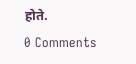होते.
0 Comments